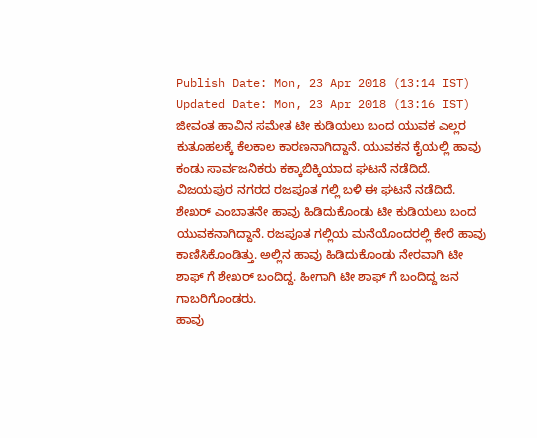Publish Date: Mon, 23 Apr 2018 (13:14 IST)
Updated Date: Mon, 23 Apr 2018 (13:16 IST)
ಜೀವಂತ ಹಾವಿನ ಸಮೇತ ಟೀ ಕುಡಿಯಲು ಬಂದ ಯುವಕ ಎಲ್ಲರ ಕುತೂಹಲಕ್ಕೆ ಕೆಲಕಾಲ ಕಾರಣನಾಗಿದ್ದಾನೆ. ಯುವಕನ ಕೈಯಲ್ಲಿ ಹಾವು ಕಂಡು ಸಾರ್ವಜನಿಕರು ಕಕ್ಕಾಬಿಕ್ಕಿಯಾದ ಘಟನೆ ನಡೆದಿದೆ.
ವಿಜಯಪುರ ನಗರದ ರಜಪೂತ ಗಲ್ಲಿ ಬಳಿ ಈ ಘಟನೆ ನಡೆದಿದೆ. ಶೇಖರ್ ಎಂಬಾತನೇ ಹಾವು ಹಿಡಿದುಕೊಂಡು ಟೀ ಕುಡಿಯಲು ಬಂದ ಯುವಕನಾಗಿದ್ದಾನೆ. ರಜಪೂತ ಗಲ್ಲಿಯ ಮನೆಯೊಂದರಲ್ಲಿ ಕೇರೆ ಹಾವು ಕಾಣಿಸಿಕೊಂಡಿತ್ತು. ಅಲ್ಲಿನ ಹಾವು ಹಿಡಿದುಕೊಂಡು ನೇರವಾಗಿ ಟೀ ಶಾಫ್ ಗೆ ಶೇಖರ್ ಬಂದಿದ್ದ. ಹೀಗಾಗಿ ಟೀ ಶಾಫ್ ಗೆ ಬಂದಿದ್ದ ಜನ ಗಾಬರಿಗೊಂಡರು.
ಹಾವು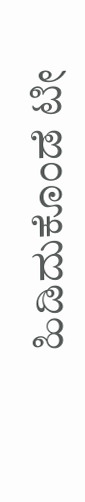ಹಿಡಿದುಕೊಂಡೆ ಟೀ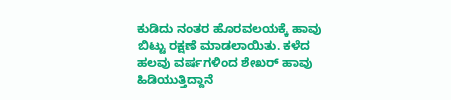ಕುಡಿದು ನಂತರ ಹೊರವಲಯಕ್ಕೆ ಹಾವು ಬಿಟ್ಟು ರಕ್ಷಣೆ ಮಾಡಲಾಯಿತು. ಕಳೆದ ಹಲವು ವರ್ಷಗಳಿಂದ ಶೇಖರ್ ಹಾವು ಹಿಡಿಯುತ್ತಿದ್ದಾನೆ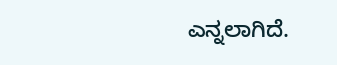ಎನ್ನಲಾಗಿದೆ.